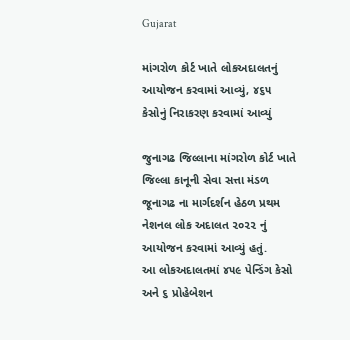Gujarat

માંગરોળ કોર્ટ ખાતે લોકઅદાલતનું આયોજન કરવામાં આવ્યું, ૪૬૫ કેસોનું નિરાકરણ કરવામાં આવ્યું

જુનાગઢ જિલ્લાના માંગરોળ કોર્ટ ખાતે જિલ્લા કાનૂની સેવા સત્તા મંડળ જૂનાગઢ ના માર્ગદર્શન હેઠળ પ્રથમ નેશનલ લોક અદાલત ૨૦૨૨ નું આયોજન કરવામાં આવ્યું હતું.
આ લોકઅદાલતમાં ૪૫૯ પેન્ડિંગ કેસો અને ૬ પ્રોહેબેશન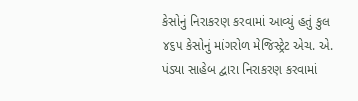કેસોનું નિરાકરણ કરવામાં આવ્યું હતું કુલ ૪૬૫ કેસોનું માંગરોળ મેજિસ્ટ્રેટ એચ. એ. પંડ્યા સાહેબ દ્વારા નિરાકરણ કરવામાં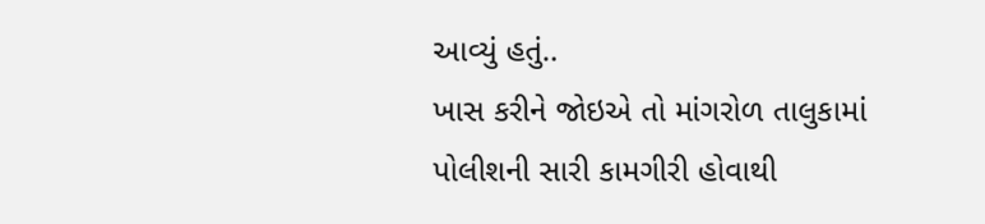આવ્યું હતું..
ખાસ કરીને જોઇએ તો માંગરોળ તાલુકામાં પોલીશની સારી કામગીરી હોવાથી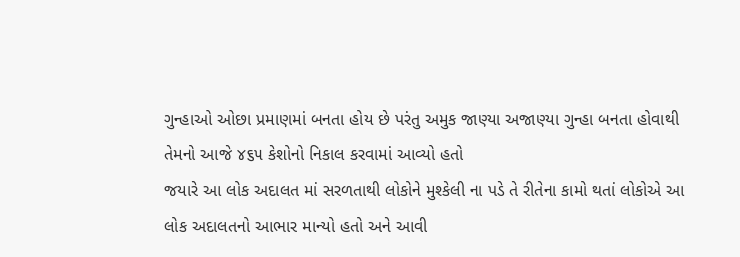ગુન્હાઓ ઓછા પ્રમાણમાં બનતા હોય છે પરંતુ અમુક જાણ્યા અજાણ્યા ગુન્હા બનતા હોવાથી તેમનો આજે ૪૬૫ કેશોનો નિકાલ કરવામાં આવ્યો હતો
જયારે આ લોક અદાલત માં સરળતાથી લોકોને મુશ્કેલી ના પડે તે રીતેના કામો થતાં લોકોએ આ લોક અદાલતનો આભાર માન્યો હતો અને આવી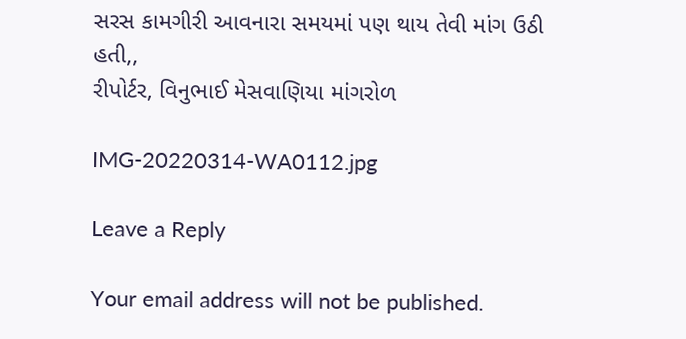સરસ કામગીરી આવનારા સમયમાં પણ થાય તેવી માંગ ઉઠી હતી,,
રીપોર્ટર, વિનુભાઈ મેસવાણિયા માંગરોળ

IMG-20220314-WA0112.jpg

Leave a Reply

Your email address will not be published.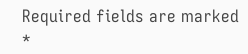Required fields are marked *